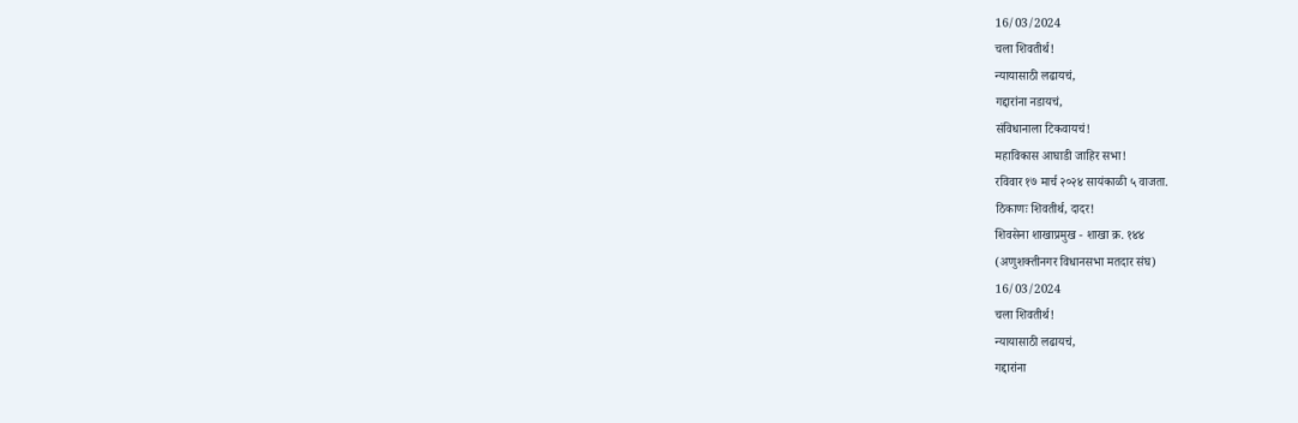16/03/2024
चला शिवतीर्थ!
न्यायासाठी लढायचं,
गद्दारांना नडायचं,
संविधानाला टिकवायचं!
महाविकास आघाडी जाहिर सभा!
रविवार १७ मार्च २०२४ सायंकाळी ५ वाजता.
ठिकाणः शिवतीर्थ, दादर!
शिवसेना शाखाप्रमुख - शाखा क्र. १४४
(अणुशक्तीनगर विधानसभा मतदार संघ)
16/03/2024
चला शिवतीर्थ!
न्यायासाठी लढायचं,
गद्दारांना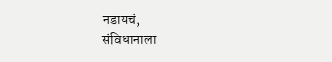नडायचं,
संविधानाला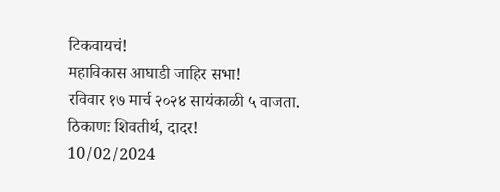टिकवायचं!
महाविकास आघाडी जाहिर सभा!
रविवार १७ मार्च २०२४ सायंकाळी ५ वाजता.
ठिकाणः शिवतीर्थ, दादर!
10/02/2024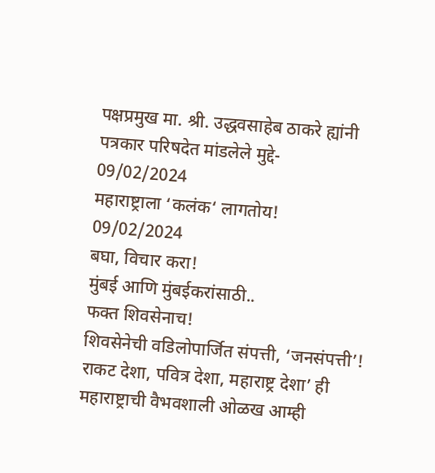पक्षप्रमुख मा. श्री. उद्धवसाहेब ठाकरे ह्यांनी पत्रकार परिषदेत मांडलेले मुद्दे-
09/02/2024
महाराष्ट्राला ‘कलंक‘ लागतोय!
09/02/2024
बघा, विचार करा!
मुंबई आणि मुंबईकरांसाठी..
फक्त शिवसेनाच!
शिवसेनेची वडिलोपार्जित संपत्ती, ‘जनसंपत्ती’!
राकट देशा, पवित्र देशा, महाराष्ट्र देशा’ ही महाराष्ट्राची वैभवशाली ओळख आम्ही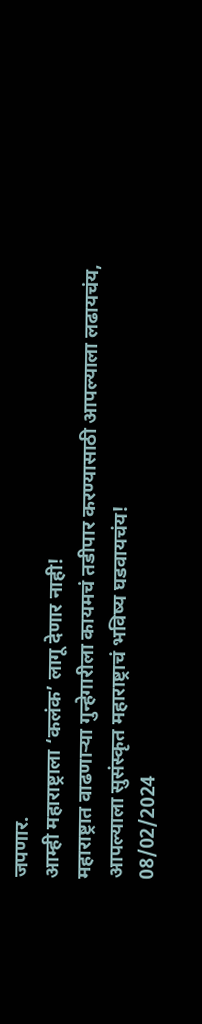जपणार.
आम्ही महाराष्ट्राला ‘कलंक’ लागू देणार नाही!
महाराष्ट्रात वाढणाऱ्या गुन्हेगारीला कायमचं तडीपार करण्यासाठी आपल्याला लढायचंय,
आपल्याला सुसंस्कृत महाराष्ट्राचं भविष्य घडवायचंय!
08/02/2024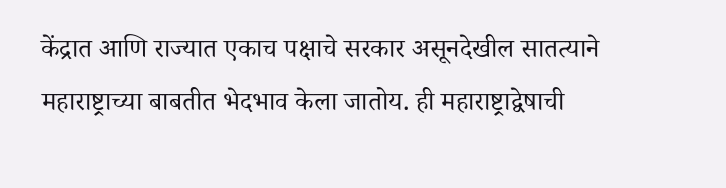केंद्रात आणि राज्यात एकाच पक्षाचे सरकार असूनदेखील सातत्याने महाराष्ट्राच्या बाबतीत भेदभाव केला जातोय. ही महाराष्ट्राद्वेषाची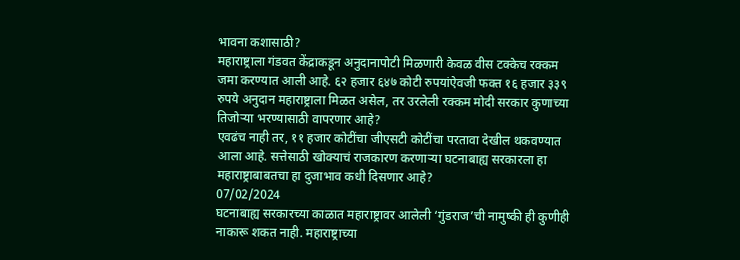भावना कशासाठी?
महाराष्ट्राला गंडवत केंद्राकडून अनुदानापोटी मिळणारी केवळ वीस टक्केच रक्कम जमा करण्यात आली आहे. ६२ हजार ६४७ कोटी रुपयांऐवजी फक्त १६ हजार ३३९ रुपये अनुदान महाराष्ट्राला मिळत असेल, तर उरलेली रक्कम मोदी सरकार कुणाच्या तिजोऱ्या भरण्यासाठी वापरणार आहे?
एवढंच नाही तर, ११ हजार कोटींचा जीएसटी कोटींचा परतावा देखील थकवण्यात आला आहे. सत्तेसाठी खोक्याचं राजकारण करणाऱ्या घटनाबाह्य सरकारला हा महाराष्ट्राबाबतचा हा दुजाभाव कधी दिसणार आहे?
07/02/2024
घटनाबाह्य सरकारच्या काळात महाराष्ट्रावर आलेली ‘गुंडराज’ची नामुष्की ही कुणीही नाकारू शकत नाही. महाराष्ट्राच्या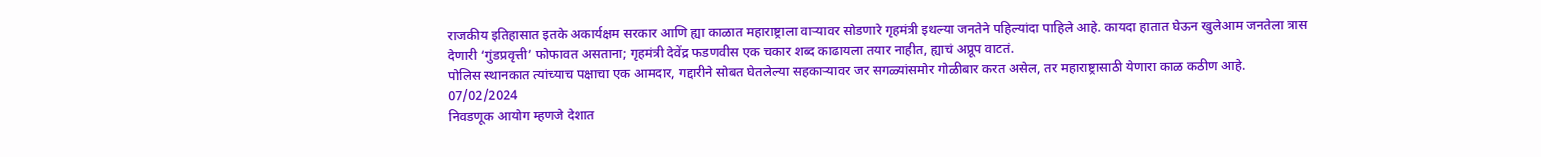राजकीय इतिहासात इतके अकार्यक्षम सरकार आणि ह्या काळात महाराष्ट्राला वाऱ्यावर सोडणारे गृहमंत्री इथल्या जनतेने पहिल्यांदा पाहिले आहे. कायदा हातात घेऊन खुलेआम जनतेला त्रास देणारी ‘गुंडप्रवृत्ती’ फोफावत असताना; गृहमंत्री देवेंद्र फडणवीस एक चकार शब्द काढायला तयार नाहीत, ह्याचं अप्रूप वाटतं.
पोलिस स्थानकात त्यांच्याच पक्षाचा एक आमदार, गद्दारीने सोबत घेतलेल्या सहकाऱ्यावर जर सगळ्यांसमोर गोळीबार करत असेल, तर महाराष्ट्रासाठी येणारा काळ कठीण आहे.
07/02/2024
निवडणूक आयोग म्हणजे देशात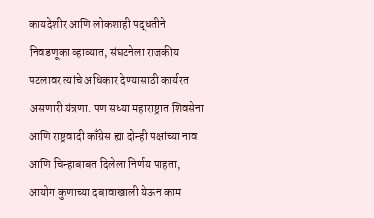कायदेशीर आणि लोकशाही पद्धतीने निवडणूका व्हाव्यात, संघटनेला राजकीय पटलावर त्यांचे अधिकार देण्यासाठी कार्यरत असणारी यंत्रणा. पण सध्या महाराष्ट्रात शिवसेना आणि राष्ट्रवादी काँग्रेस ह्या दोन्ही पक्षांच्या नाव आणि चिन्हाबाबत दिलेला निर्णय पाहता, आयोग कुणाच्या दबावाखाली येऊन काम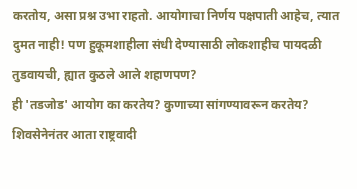करतोय, असा प्रश्न उभा राहतो. आयोगाचा निर्णय पक्षपाती आहेच, त्यात दुमत नाही! पण हुकूमशाहीला संधी देण्यासाठी लोकशाहीच पायदळी तुडवायची, ह्यात कुठले आले शहाणपण?
ही 'तडजोड' आयोग का करतेय? कुणाच्या सांगण्यावरून करतेय?
शिवसेनेनंतर आता राष्ट्रवादी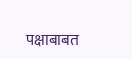पक्षाबाबत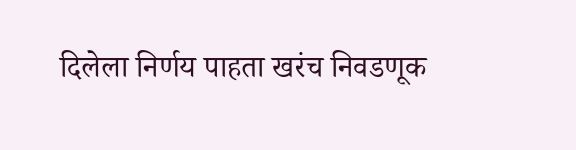दिलेला निर्णय पाहता खरंच निवडणूक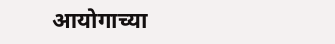आयोगाच्या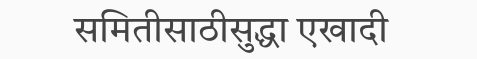समितीसाठीसुद्धा एखादी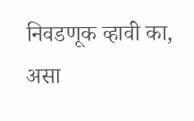निवडणूक व्हावी का, असा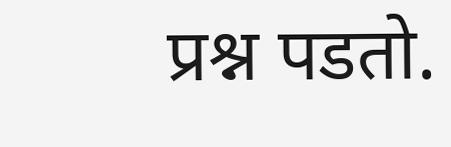प्रश्न पडतो.